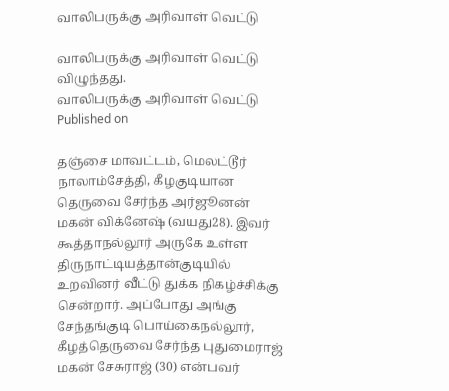வாலிபருக்கு அரிவாள் வெட்டு

வாலிபருக்கு அரிவாள் வெட்டு விழுந்தது.
வாலிபருக்கு அரிவாள் வெட்டு
Published on

தஞ்சை மாவட்டம், மெலட்டூர் நாலாம்சேத்தி, கீழகுடியான தெருவை சேர்ந்த அர்ஜூனன் மகன் விக்னேஷ் (வயது28). இவர் கூத்தாநல்லூர் அருகே உள்ள திருநாட்டியத்தான்குடியில் உறவினர் வீட்டு துக்க நிகழ்ச்சிக்கு சென்றார். அப்போது அங்கு சேந்தங்குடி பொய்கைநல்லூர், கீழத்தெருவை சேர்ந்த புதுமைராஜ் மகன் சேசுராஜ் (30) என்பவர்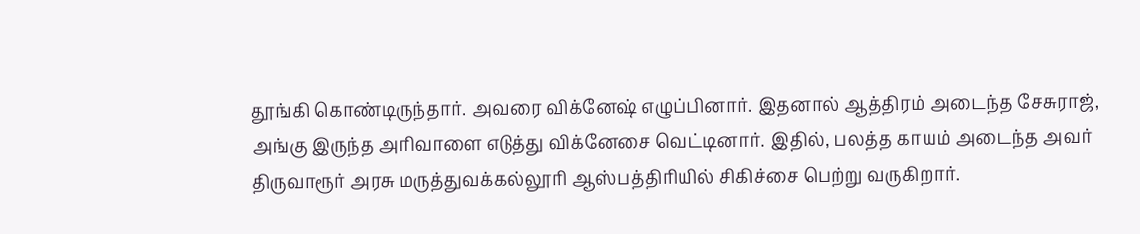தூங்கி கொண்டிருந்தார். அவரை விக்னேஷ் எழுப்பினார். இதனால் ஆத்திரம் அடைந்த சேசுராஜ், அங்கு இருந்த அரிவாளை எடுத்து விக்னேசை வெட்டினார். இதில், பலத்த காயம் அடைந்த அவர் திருவாரூர் அரசு மருத்துவக்கல்லூரி ஆஸ்பத்திரியில் சிகிச்சை பெற்று வருகிறார்.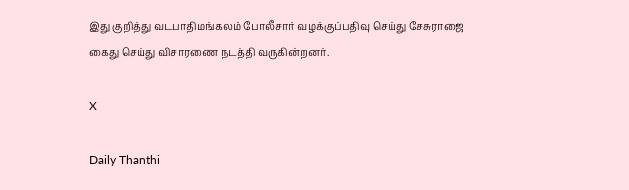இது குறித்து வடபாதிமங்கலம் போலீசார் வழக்குப்பதிவு செய்து சேசுராஜை கைது செய்து விசாரணை நடத்தி வருகின்றனர்.

X

Daily Thanthi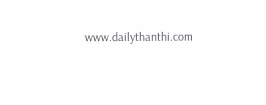www.dailythanthi.com